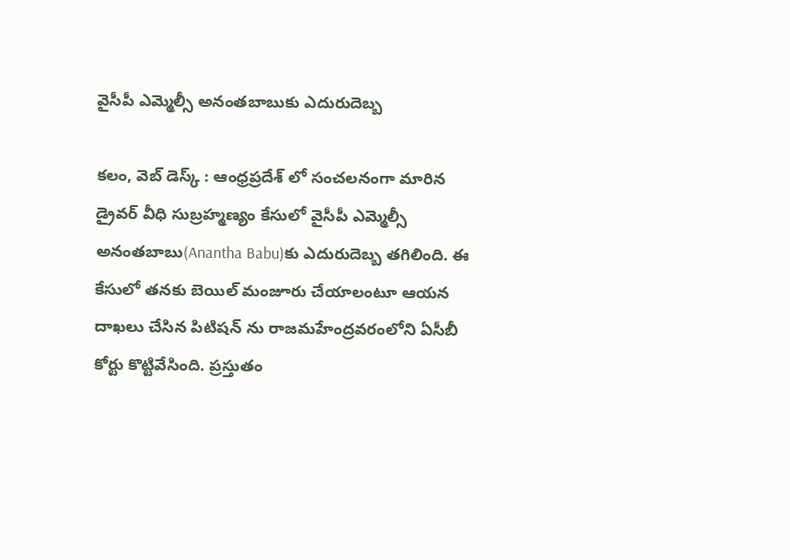వైసీపీ ఎమ్మెల్సీ అనంతబాబుకు ఎదురుదెబ్బ

కలం, వెబ్ డెస్క్ : ఆంధ్రప్రదేశ్ లో సంచలనంగా మారిన డ్రైవర్‌ వీధి సుబ్రహ్మణ్యం కేసులో వైసీపీ ఎమ్మెల్సీ అనంతబాబు(Anantha Babu)కు ఎదురుదెబ్బ తగిలింది. ఈ కేసులో తనకు బెయిల్ మంజూరు చేయాలంటూ ఆయన దాఖలు చేసిన పిటిషన్ ను రాజమహేంద్రవరంలోని ఏసీబీ కోర్టు కొట్టివేసింది. ప్రస్తుతం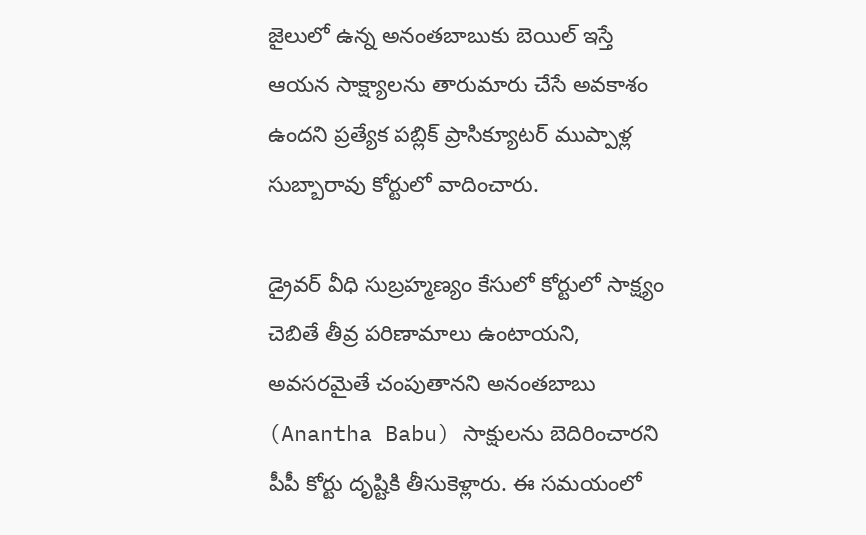జైలులో ఉన్న అనంతబాబుకు బెయిల్ ఇస్తే ఆయన సాక్ష్యాలను తారుమారు చేసే అవకాశం ఉందని ప్రత్యేక పబ్లిక్ ప్రాసిక్యూటర్ ముప్పాళ్ల సుబ్బారావు కోర్టులో వాదించారు.

డ్రైవర్ వీధి సుబ్రహ్మణ్యం కేసులో కోర్టులో సాక్ష్యం చెబితే తీవ్ర పరిణామాలు ఉంటాయని, అవసరమైతే చంపుతానని అనంతబాబు (Anantha Babu) సాక్షులను బెదిరించారని పీపీ కోర్టు దృష్టికి తీసుకెళ్లారు. ఈ సమయంలో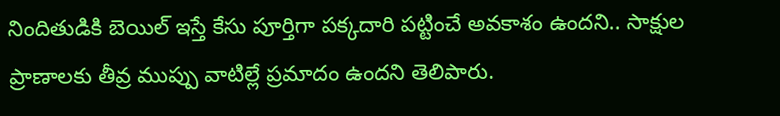నిందితుడికి బెయిల్ ఇస్తే కేసు పూర్తిగా పక్కదారి పట్టించే అవకాశం ఉందని.. సాక్షుల ప్రాణాలకు తీవ్ర ముప్పు వాటిల్లే ప్రమాదం ఉందని తెలిపారు.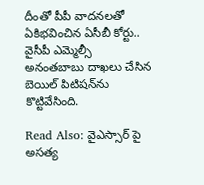దీంతో పీపీ వాదనలతో ఏకిభవించిన ఏసీబీ కోర్టు.. వైసీపీ ఎమ్మెల్సీ అనంతబాబు దాఖలు చేసిన  బెయిల్ పిటిషన్‌ను కొట్టివేసింది.

Read Also: వైఎస్సార్ పై అసత్య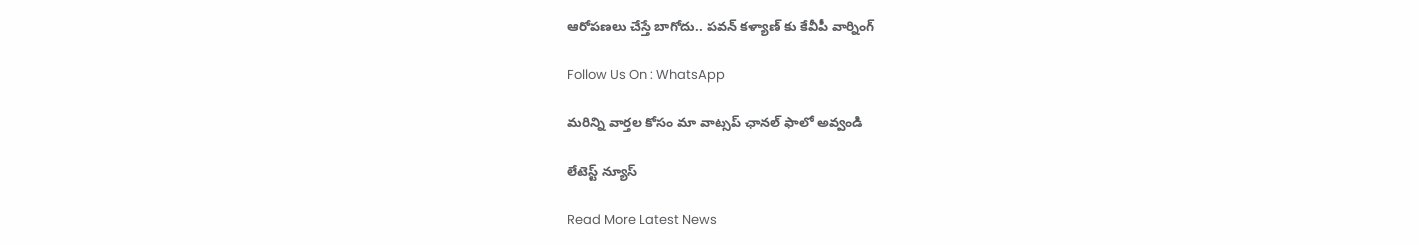ఆరోపణలు చేస్తే బాగోదు.. పవన్ కళ్యాణ్ కు కేవీపీ వార్నింగ్

Follow Us On : WhatsApp

మ‌రిన్ని వార్త‌ల కోసం మా వాట్స‌ప్ ఛాన‌ల్ ఫాలో అవ్వండి

లేటెస్ట్ న్యూస్‌

Read More Latest News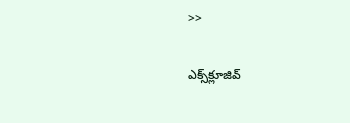>>

ఎక్స్‌క్లూజివ్‌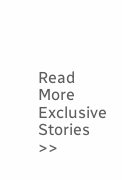Read More Exclusive Stories >>